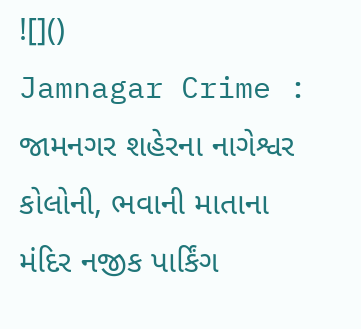![]()
Jamnagar Crime : જામનગર શહેરના નાગેશ્વર કોલોની, ભવાની માતાના મંદિર નજીક પાર્કિંગ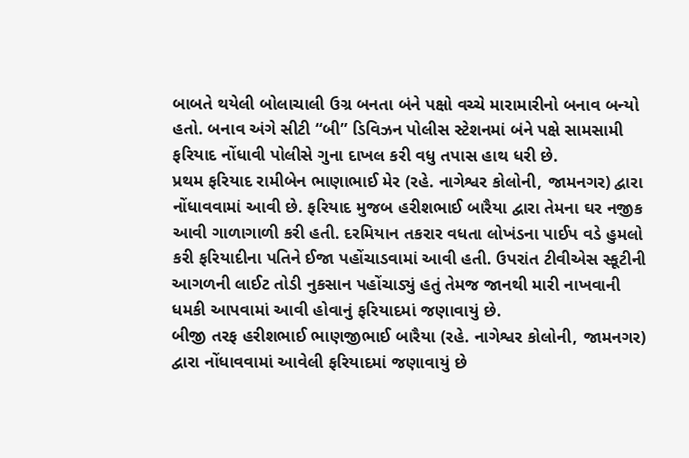બાબતે થયેલી બોલાચાલી ઉગ્ર બનતા બંને પક્ષો વચ્ચે મારામારીનો બનાવ બન્યો હતો. બનાવ અંગે સીટી “બી” ડિવિઝન પોલીસ સ્ટેશનમાં બંને પક્ષે સામસામી ફરિયાદ નોંધાવી પોલીસે ગુના દાખલ કરી વધુ તપાસ હાથ ધરી છે.
પ્રથમ ફરિયાદ રામીબેન ભાણાભાઈ મેર (રહે. નાગેશ્વર કોલોની, જામનગર) દ્વારા નોંધાવવામાં આવી છે. ફરિયાદ મુજબ હરીશભાઈ બારૈયા દ્વારા તેમના ઘર નજીક આવી ગાળાગાળી કરી હતી. દરમિયાન તકરાર વધતા લોખંડના પાઈપ વડે હુમલો કરી ફરિયાદીના પતિને ઈજા પહોંચાડવામાં આવી હતી. ઉપરાંત ટીવીએસ સ્કૂટીની આગળની લાઈટ તોડી નુકસાન પહોંચાડ્યું હતું તેમજ જાનથી મારી નાખવાની ધમકી આપવામાં આવી હોવાનું ફરિયાદમાં જણાવાયું છે.
બીજી તરફ હરીશભાઈ ભાણજીભાઈ બારૈયા (રહે. નાગેશ્વર કોલોની, જામનગર) દ્વારા નોંધાવવામાં આવેલી ફરિયાદમાં જણાવાયું છે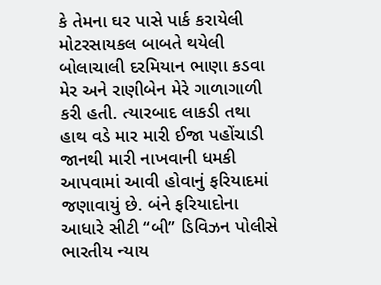કે તેમના ઘર પાસે પાર્ક કરાયેલી મોટરસાયકલ બાબતે થયેલી બોલાચાલી દરમિયાન ભાણા કડવા મેર અને રાણીબેન મેરે ગાળાગાળી કરી હતી. ત્યારબાદ લાકડી તથા હાથ વડે માર મારી ઈજા પહોંચાડી જાનથી મારી નાખવાની ધમકી આપવામાં આવી હોવાનું ફરિયાદમાં જણાવાયું છે. બંને ફરિયાદોના આધારે સીટી “બી” ડિવિઝન પોલીસે ભારતીય ન્યાય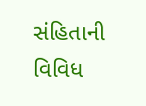સંહિતાની વિવિધ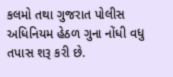કલમો તથા ગુજરાત પોલીસ અધિનિયમ હેઠળ ગુના નોંધી વધુ તપાસ શરૂ કરી છે.